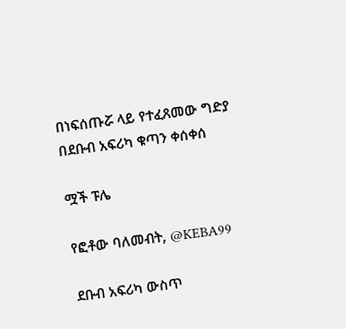በነፍሰጡሯ ላይ የተፈጸመው ግድያ በደቡብ አፍሪካ ቁጣን ቀሰቀሰ

ሟች ፑሌ

የፎቶው ባለመብት, @KEBA99

ደቡብ አፍሪካ ውስጥ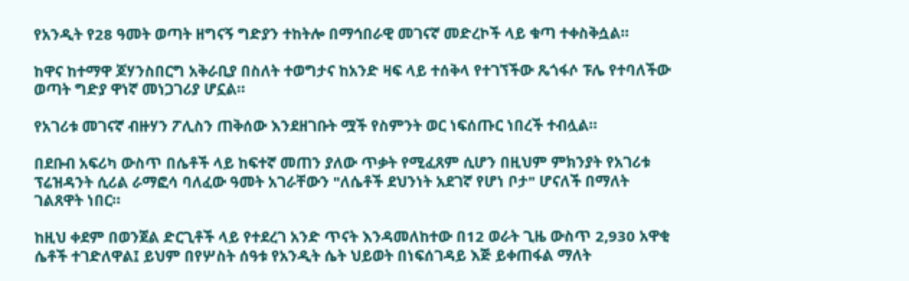የአንዲት የ28 ዓመት ወጣት ዘግናኝ ግድያን ተከትሎ በማኅበራዊ መገናኛ መድረኮች ላይ ቁጣ ተቀስቅሷል።

ከዋና ከተማዋ ጆሃንስበርግ አቅራቢያ በስለት ተወግታና ከአንድ ዛፍ ላይ ተሰቅላ የተገኘችው ጼጎፋሶ ፑሌ የተባለችው ወጣት ግድያ ዋነኛ መነጋገሪያ ሆኗል።

የአገሪቱ መገናኛ ብዙሃን ፖሊስን ጠቅሰው እንደዘገቡት ሟች የስምንት ወር ነፍሰጡር ነበረች ተብሏል።

በደቡብ አፍሪካ ውስጥ በሴቶች ላይ ከፍተኛ መጠን ያለው ጥቃት የሚፈጸም ሲሆን በዚህም ምክንያት የአገሪቱ ፕሬዝዳንት ሲሪል ራማፎሳ ባለፈው ዓመት አገራቸውን "ለሴቶች ደህንነት አደገኛ የሆነ ቦታ" ሆናለች በማለት ገልጸዋት ነበር።

ከዚህ ቀደም በወንጀል ድርጊቶች ላይ የተደረገ አንድ ጥናት እንዳመለከተው በ12 ወራት ጊዜ ውስጥ 2,930 አዋቂ ሴቶች ተገድለዋል፤ ይህም በየሦስት ሰዓቱ የአንዲት ሴት ህይወት በነፍሰገዳይ እጅ ይቀጠፋል ማለት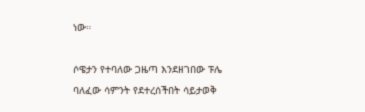ነው።

ሶዌታን የተባለው ጋዜጣ እንደዘገበው ፑሌ ባለፈው ሳምንት የደተረሰችበት ሳይታወቅ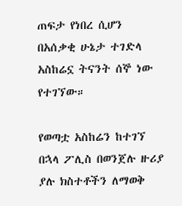ጠፍታ የነበረ ሲሆን በአሰቃቂ ሁኔታ ተገድላ አስከሬኗ ትናንት ሰኞ ነው የተገኘው።

የወጣቷ አስከሬን ከተገኘ በኋላ ፖሊስ በወንጀሉ ዙሪያ ያሉ ክስተቶችን ለማወቅ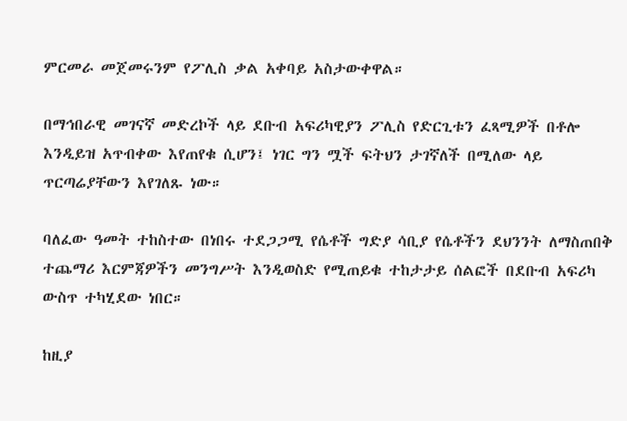ምርመራ መጀመሩንም የፖሊስ ቃል አቀባይ አስታውቀዋል።

በማኅበራዊ መገናኛ መድረኮች ላይ ደቡብ አፍሪካዊያን ፖሊስ የድርጊቱን ፈጻሚዎች በቶሎ እንዲይዝ አጥብቀው እየጠየቁ ሲሆን፤ ነገር ግን ሟች ፍትህን ታገኛለች በሚለው ላይ ጥርጣሬያቸውን እየገለጹ ነው።

ባለፈው ዓመት ተከስተው በነበሩ ተደጋጋሚ የሴቶች ግድያ ሳቢያ የሴቶችን ደህንንት ለማስጠበቅ ተጨማሪ እርምጃዎችን መንግሥት እንዲወስድ የሚጠይቁ ተከታታይ ሰልፎች በደቡብ አፍሪካ ውስጥ ተካሂደው ነበር።

ከዚያ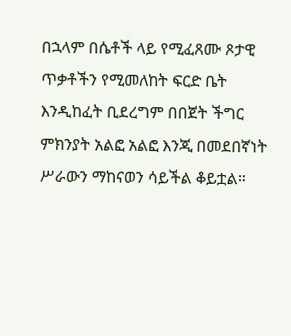በኋላም በሴቶች ላይ የሚፈጸሙ ጾታዊ ጥቃቶችን የሚመለከት ፍርድ ቤት እንዲከፈት ቢደረግም በበጀት ችግር ምክንያት አልፎ አልፎ እንጂ በመደበኛነት ሥራውን ማከናወን ሳይችል ቆይቷል።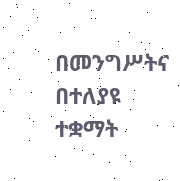በመንግሥትና በተለያዩ ተቋማት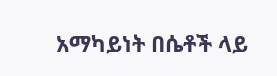አማካይነት በሴቶች ላይ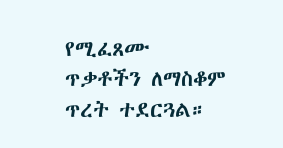የሚፈጸሙ ጥቃቶችን ለማስቆም ጥረት ተደርጓል።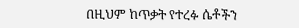በዚህም ከጥቃት የተረፉ ሴቶችን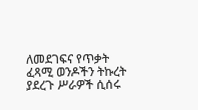ለመደገፍና የጥቃት ፈጻሚ ወንዶችን ትኩረት ያደረጉ ሥራዎች ሲሰሩ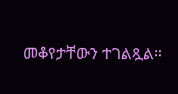መቆየታቸውን ተገልጿል።